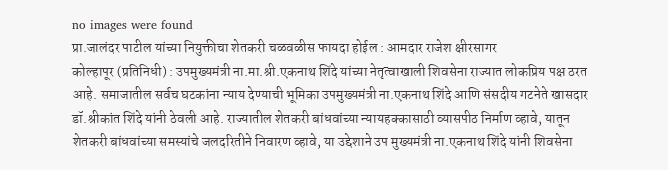no images were found
प्रा.जालंदर पाटील यांच्या नियुक्तीचा शेतकरी चळवळीस फायदा होईल : आमदार राजेश क्षीरसागर
कोल्हापूर (प्रतिनिधी) : उपमुख्यमंत्री ना.मा.श्री.एकनाथ शिंदे यांच्या नेतृत्वाखाली शिवसेना राज्यात लोकप्रिय पक्ष ठरत आहे. समाजातील सर्वच घटकांना न्याय देण्याची भूमिका उपमुख्यमंत्री ना.एकनाथ शिंदे आणि संसदीय गटनेते खासदार डॉ.श्रीकांत शिंदे यांनी ठेवली आहे. राज्यातील शेतकरी बांधवांच्या न्यायहक्कासाठी व्यासपीठ निर्माण व्हावे, यातून शेतकरी बांधवांच्या समस्यांचे जलदरितीने निवारण व्हावे, या उद्देशाने उप मुख्यमंत्री ना.एकनाथ शिंदे यांनी शिवसेना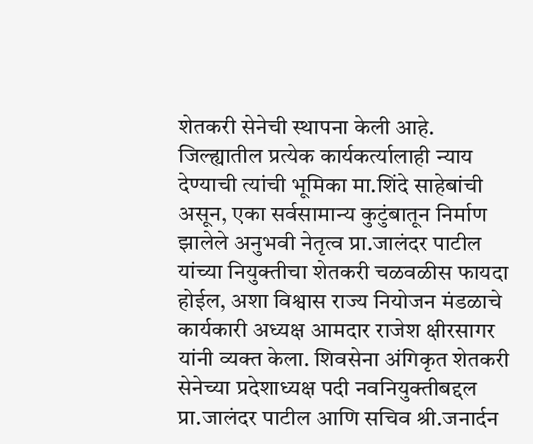शेतकरी सेनेची स्थापना केली आहे. जिल्ह्यातील प्रत्येक कार्यकर्त्यालाही न्याय देण्याची त्यांची भूमिका मा.शिंदे साहेबांची असून, एका सर्वसामान्य कुटुंबातून निर्माण झालेले अनुभवी नेतृत्व प्रा.जालंदर पाटील यांच्या नियुक्तीचा शेतकरी चळवळीस फायदा होईल, अशा विश्वास राज्य नियोजन मंडळाचे कार्यकारी अध्यक्ष आमदार राजेश क्षीरसागर यांनी व्यक्त केला. शिवसेना अंगिकृत शेतकरी सेनेच्या प्रदेशाध्यक्ष पदी नवनियुक्तीबद्दल प्रा.जालंदर पाटील आणि सचिव श्री.जनार्दन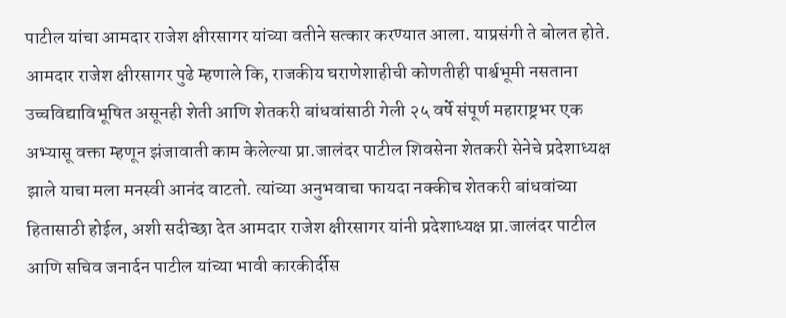पाटील यांचा आमदार राजेश क्षीरसागर यांच्या वतीने सत्कार करण्यात आला. याप्रसंगी ते बोलत होते.
आमदार राजेश क्षीरसागर पुढे म्हणाले कि, राजकीय घराणेशाहीची कोणतीही पार्श्वभूमी नसताना उच्चविद्याविभूषित असूनही शेती आणि शेतकरी बांधवांसाठी गेली २५ वर्षे संपूर्ण महाराष्ट्रभर एक अभ्यासू वक्ता म्हणून झंजावाती काम केलेल्या प्रा.जालंदर पाटील शिवसेना शेतकरी सेनेचे प्रदेशाध्यक्ष झाले याचा मला मनस्वी आनंद वाटतो. त्यांच्या अनुभवाचा फायदा नक्कीच शेतकरी बांधवांच्या हितासाठी होईल, अशी सदीच्छा देत आमदार राजेश क्षीरसागर यांनी प्रदेशाध्यक्ष प्रा.जालंदर पाटील आणि सचिव जनार्दन पाटील यांच्या भावी कारकीर्दीस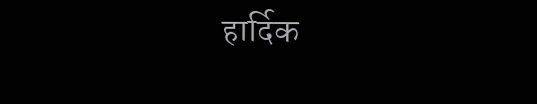हार्दिक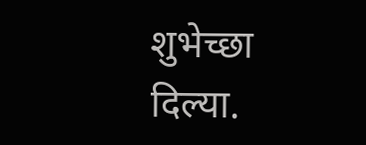शुभेच्छा दिल्या.